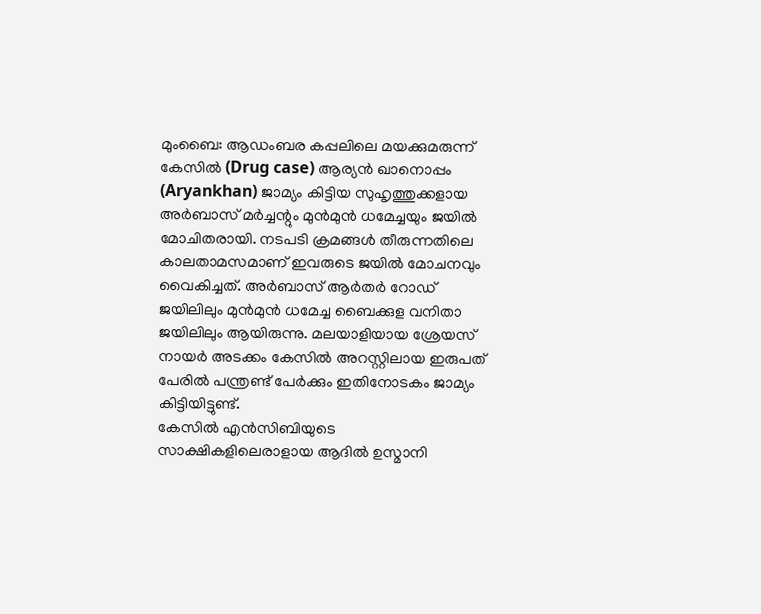മുംബൈ: ആഡംബര കപ്പലിലെ മയക്കുമരുന്ന് കേസിൽ (Drug case) ആര്യൻ ഖാനൊപ്പം (Aryankhan) ജാമ്യം കിട്ടിയ സുഹൃത്തുക്കളായ അർബാസ് മർച്ചന്റും മുൻമുൻ ധമേച്ചയും ജയിൽ മോചിതരായി. നടപടി ക്രമങ്ങൾ തീരുന്നതിലെ കാലതാമസമാണ് ഇവരുടെ ജയിൽ മോചനവും വൈകിച്ചത്. അർബാസ് ആർതർ റോഡ് ജയിലിലും മുൻമുൻ ധമേച്ച ബൈക്കുള വനിതാ ജയിലിലും ആയിരുന്നു. മലയാളിയായ ശ്രേയസ് നായർ അടക്കം കേസിൽ അറസ്റ്റിലായ ഇരുപത് പേരിൽ പന്ത്രണ്ട് പേർക്കും ഇതിനോടകം ജാമ്യം കിട്ടിയിട്ടുണ്ട്.
കേസിൽ എൻസിബിയുടെ സാക്ഷികളിലെരാളായ ആദിൽ ഉസ്മാനി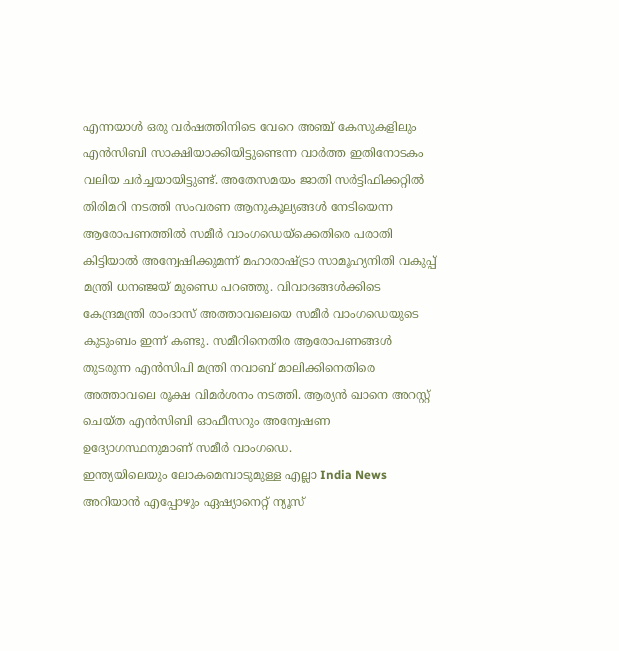എന്നയാൾ ഒരു വർഷത്തിനിടെ വേറെ അഞ്ച് കേസുകളിലും എൻസിബി സാക്ഷിയാക്കിയിട്ടുണ്ടെന്ന വാർത്ത ഇതിനോടകം വലിയ ചർച്ചയായിട്ടുണ്ട്. അതേസമയം ജാതി സർട്ടിഫിക്കറ്റിൽ തിരിമറി നടത്തി സംവരണ ആനുകൂല്യങ്ങൾ നേടിയെന്ന ആരോപണത്തിൽ സമീർ വാംഗഡെയ്ക്കെതിരെ പരാതി കിട്ടിയാൽ അന്വേഷിക്കുമന്ന് മഹാരാഷ്ട്രാ സാമൂഹ്യനിതി വകുപ്പ് മന്ത്രി ധനഞ്ജയ് മുണ്ഡെ പറഞ്ഞു. വിവാദങ്ങൾക്കിടെ കേന്ദ്രമന്ത്രി രാംദാസ് അത്താവലെയെ സമീർ വാംഗഡെയുടെ കുടുംബം ഇന്ന് കണ്ടു. സമീറിനെതിര ആരോപണങ്ങൾ തുടരുന്ന എൻസിപി മന്ത്രി നവാബ് മാലിക്കിനെതിരെ അത്താവലെ രൂക്ഷ വിമർശനം നടത്തി. ആര്യൻ ഖാനെ അറസ്റ്റ് ചെയ്ത എൻസിബി ഓഫീസറും അന്വേഷണ ഉദ്യോഗസ്ഥനുമാണ് സമീർ വാംഗഡെ.
ഇന്ത്യയിലെയും ലോകമെമ്പാടുമുള്ള എല്ലാ India News അറിയാൻ എപ്പോഴും ഏഷ്യാനെറ്റ് ന്യൂസ്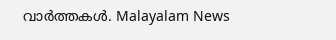വാർത്തകൾ. Malayalam News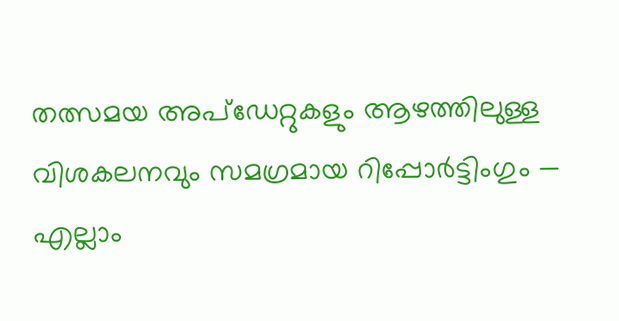തത്സമയ അപ്ഡേറ്റുകളും ആഴത്തിലുള്ള വിശകലനവും സമഗ്രമായ റിപ്പോർട്ടിംഗും — എല്ലാം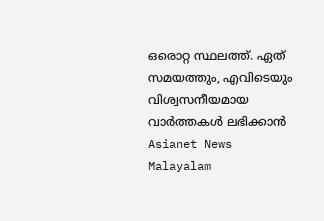ഒരൊറ്റ സ്ഥലത്ത്. ഏത് സമയത്തും, എവിടെയും വിശ്വസനീയമായ വാർത്തകൾ ലഭിക്കാൻ Asianet News Malayalam